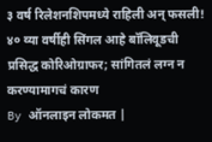३ वर्ष रिलेशनशिपमध्ये राहिली अन् फसली! ४० व्या वर्षीही सिंगल आहे बॉलिवूडची प्रसिद्ध कोरिओग्राफर; सांगितलं लग्न न करण्यामागचं कारण
By ऑनलाइन लोकमत |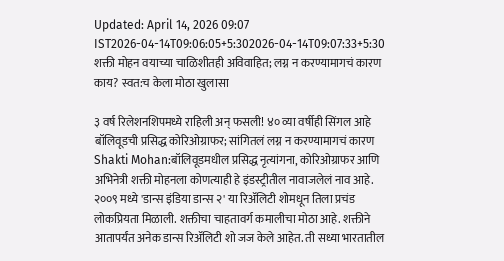Updated: April 14, 2026 09:07 IST2026-04-14T09:06:05+5:302026-04-14T09:07:33+5:30
शक्ती मोहन वयाच्या चाळिशीतही अविवाहित; लग्न न करण्यामागचं कारण काय? स्वत:च केला मोठा खुलासा

३ वर्ष रिलेशनशिपमध्ये राहिली अन् फसली! ४० व्या वर्षीही सिंगल आहे बॉलिवूडची प्रसिद्ध कोरिओग्राफर; सांगितलं लग्न न करण्यामागचं कारण
Shakti Mohan:बॉलिवूडमधील प्रसिद्ध नृत्यांगना, कोरिओग्राफर आणि अभिनेत्री शक्ती मोहनला कोणत्याही हे इंडस्ट्रीतील नावाजलेलं नाव आहे. २००९ मध्ये 'डान्स इंडिया डान्स २' या रिॲलिटी शोमधून तिला प्रचंड लोकप्रियता मिळाली. शक्तीचा चाहतावर्ग कमालीचा मोठा आहे. शक्तीने आतापर्यंत अनेक डान्स रिॲलिटी शो जज केले आहेत. ती सध्या भारतातील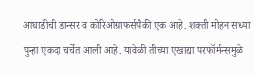आघाडीची डान्सर व कोरिओग्राफर्सपैकी एक आहे. शक्ती मोहन सध्या पुन्हा एकदा चर्चेत आली आहे. यावेळी तीच्या एखाद्या परफॉर्मन्समुळे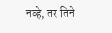नव्हे, तर तिने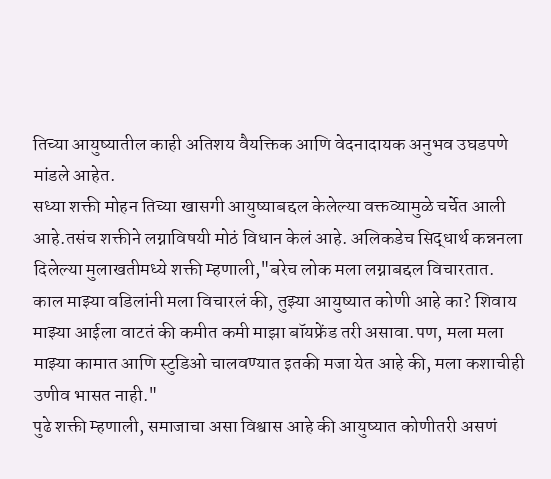तिच्या आयुष्यातील काही अतिशय वैयक्तिक आणि वेदनादायक अनुभव उघडपणे मांडले आहेत.
सध्या शक्ती मोहन तिच्या खासगी आयुष्याबद्दल केलेल्या वक्तव्यामुळे चर्चेत आली आहे.तसंच शक्तीने लग्नाविषयी मोठं विधान केलं आहे. अलिकडेच सिद्धार्थ कन्ननला दिलेल्या मुलाखतीमध्ये शक्ती म्हणाली,"बरेच लोक मला लग्नाबद्दल विचारतात. काल माझ्या वडिलांनी मला विचारलं की, तुझ्या आयुष्यात कोणी आहे का? शिवाय माझ्या आईला वाटतं की कमीत कमी माझा बॉयफ्रेंड तरी असावा.पण, मला मला माझ्या कामात आणि स्टुडिओ चालवण्यात इतकी मजा येत आहे की, मला कशाचीही उणीव भासत नाही."
पुढे शक्ती म्हणाली, समाजाचा असा विश्वास आहे की आयुष्यात कोणीतरी असणं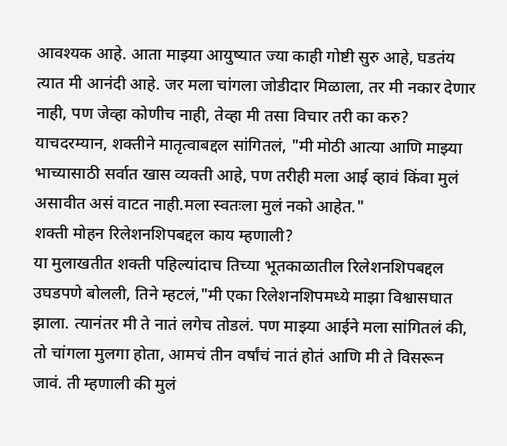आवश्यक आहे. आता माझ्या आयुष्यात ज्या काही गोष्टी सुरु आहे, घडतंय त्यात मी आनंदी आहे. जर मला चांगला जोडीदार मिळाला, तर मी नकार देणार नाही, पण जेव्हा कोणीच नाही, तेव्हा मी तसा विचार तरी का करु? याचदरम्यान, शक्तीने मातृत्वाबद्दल सांगितलं, "मी मोठी आत्या आणि माझ्या भाच्यासाठी सर्वात खास व्यक्ती आहे, पण तरीही मला आई व्हावं किंवा मुलं असावीत असं वाटत नाही.मला स्वतःला मुलं नको आहेत."
शक्ती मोहन रिलेशनशिपबद्दल काय म्हणाली?
या मुलाखतीत शक्ती पहिल्यांदाच तिच्या भूतकाळातील रिलेशनशिपबद्दल उघडपणे बोलली, तिने म्हटलं,"मी एका रिलेशनशिपमध्ये माझा विश्वासघात झाला. त्यानंतर मी ते नातं लगेच तोडलं. पण माझ्या आईने मला सांगितलं की, तो चांगला मुलगा होता, आमचं तीन वर्षांचं नातं होतं आणि मी ते विसरून जावं. ती म्हणाली की मुलं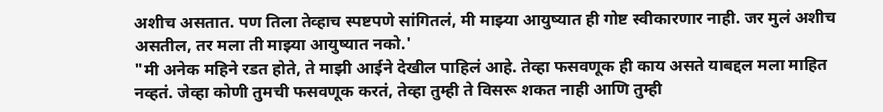अशीच असतात. पण तिला तेव्हाच स्पष्टपणे सांगितलं, मी माझ्या आयुष्यात ही गोष्ट स्वीकारणार नाही. जर मुलं अशीच असतील, तर मला ती माझ्या आयुष्यात नको.'
"मी अनेक महिने रडत होते, ते माझी आईने देखील पाहिलं आहे. तेव्हा फसवणूक ही काय असते याबद्दल मला माहित नव्हतं. जेव्हा कोणी तुमची फसवणूक करतं, तेव्हा तुम्ही ते विसरू शकत नाही आणि तुम्ही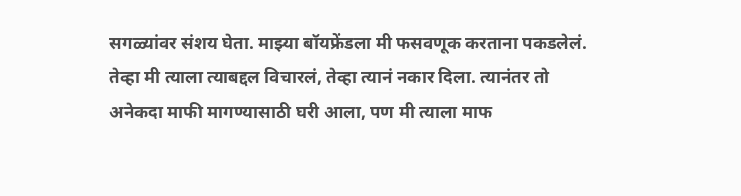सगळ्यांवर संशय घेता. माझ्या बॉयफ्रेंडला मी फसवणूक करताना पकडलेलं. तेव्हा मी त्याला त्याबद्दल विचारलं, तेव्हा त्यानं नकार दिला. त्यानंतर तो अनेकदा माफी मागण्यासाठी घरी आला, पण मी त्याला माफ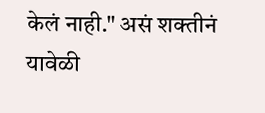केलं नाही." असं शक्तीनं यावेळी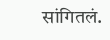सांगितलं.